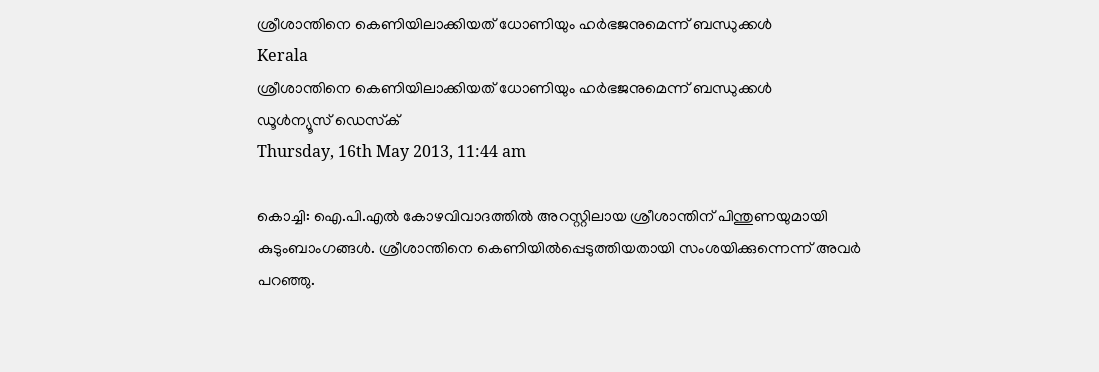ശ്രീശാന്തിനെ കെണിയിലാക്കിയത് ധോണിയും ഹര്‍ഭജനുമെന്ന് ബന്ധുക്കള്‍
Kerala
ശ്രീശാന്തിനെ കെണിയിലാക്കിയത് ധോണിയും ഹര്‍ഭജനുമെന്ന് ബന്ധുക്കള്‍
ഡൂള്‍ന്യൂസ് ഡെസ്‌ക്
Thursday, 16th May 2013, 11:44 am

കൊച്ചി: ഐ.പി.എല്‍ കോഴവിവാദത്തില്‍ അറസ്റ്റിലായ ശ്രീശാന്തിന് പിന്തുണയുമായി കുടുംബാംഗങ്ങള്‍. ശ്രീശാന്തിനെ കെണിയില്‍പ്പെടുത്തിയതായി സംശയിക്കുന്നെന്ന് അവര്‍ പറഞ്ഞു.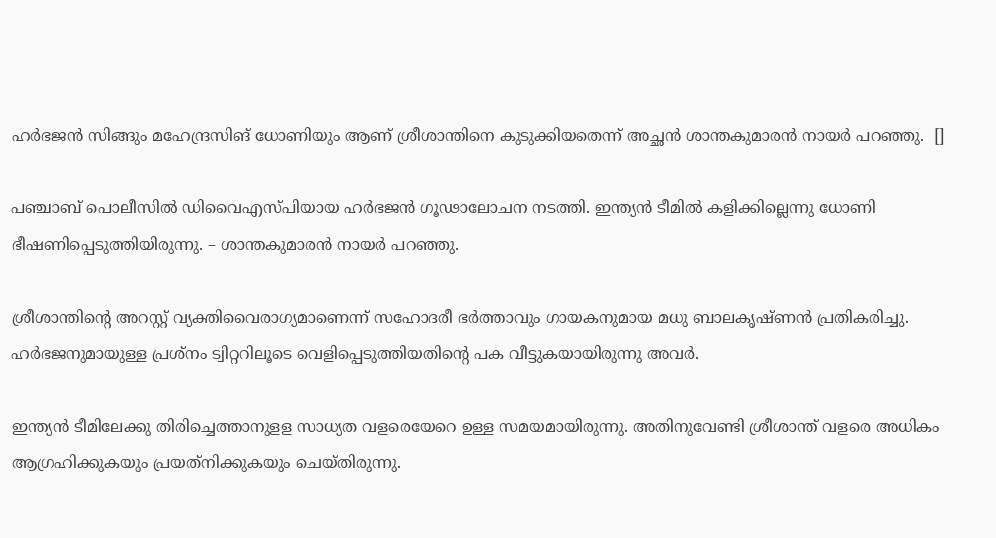ഹര്‍ഭജന്‍ സിങ്ങും മഹേന്ദ്രസിങ് ധോണിയും ആണ് ശ്രീശാന്തിനെ കുടുക്കിയതെന്ന് അച്ഛന്‍ ശാന്തകുമാരന്‍ നായര്‍ പറഞ്ഞു.  []

പഞ്ചാബ് പൊലീസില്‍ ഡിവൈഎസ്പിയായ ഹര്‍ഭജന്‍ ഗൂഢാലോചന നടത്തി. ഇന്ത്യന്‍ ടീമില്‍ കളിക്കില്ലെന്നു ധോണി ഭീഷണിപ്പെടുത്തിയിരുന്നു. – ശാന്തകുമാരന്‍ നായര്‍ പറഞ്ഞു.

ശ്രീശാന്തിന്റെ അറസ്റ്റ് വ്യക്തിവൈരാഗ്യമാണെന്ന് സഹോദരീ ഭര്‍ത്താവും ഗായകനുമായ മധു ബാലകൃഷ്ണന്‍ പ്രതികരിച്ചു. ഹര്‍ഭജനുമായുള്ള പ്രശ്‌നം ട്വിറ്ററിലൂടെ വെളിപ്പെടുത്തിയതിന്റെ പക വീട്ടുകയായിരുന്നു അവര്‍.

ഇന്ത്യന്‍ ടീമിലേക്കു തിരിച്ചെത്താനുളള സാധ്യത വളരെയേറെ ഉള്ള സമയമായിരുന്നു. അതിനുവേണ്ടി ശ്രീശാന്ത് വളരെ അധികം ആഗ്രഹിക്കുകയും പ്രയത്‌നിക്കുകയും ചെയ്തിരുന്നു.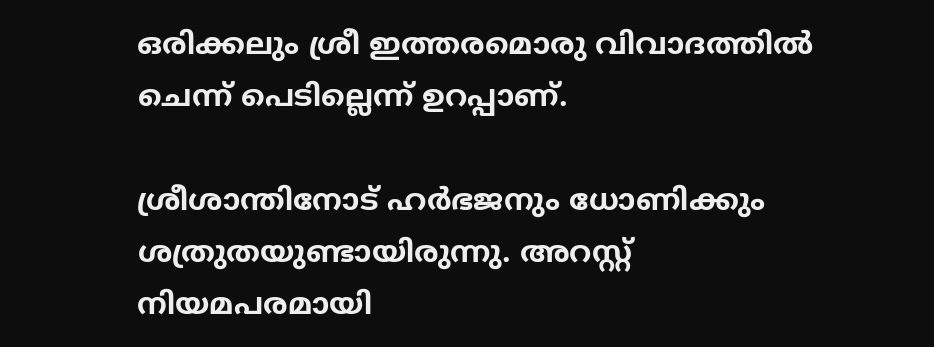ഒരിക്കലും ശ്രീ ഇത്തരമൊരു വിവാദത്തില്‍ ചെന്ന് പെടില്ലെന്ന് ഉറപ്പാണ്.

ശ്രീശാന്തിനോട് ഹര്‍ഭജനും ധോണിക്കും ശത്രുതയുണ്ടായിരുന്നു. അറസ്റ്റ് നിയമപരമായി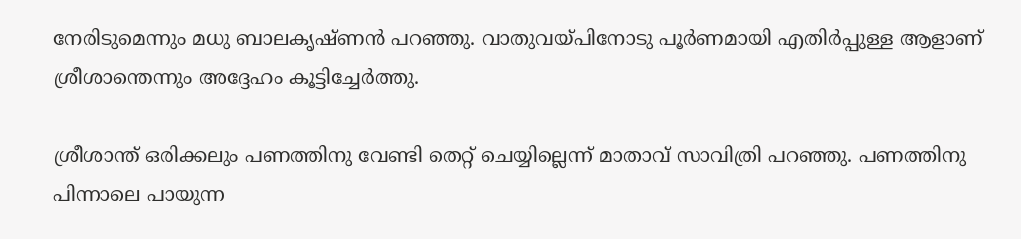നേരിടുമെന്നും മധു ബാലകൃഷ്ണന്‍ പറഞ്ഞു. വാതുവയ്പിനോടു പൂര്‍ണമായി എതിര്‍പ്പുള്ള ആളാണ് ശ്രീശാന്തെന്നും അദ്ദേഹം കൂട്ടിച്ചേര്‍ത്തു.

ശ്രീശാന്ത് ഒരിക്കലും പണത്തിനു വേണ്ടി തെറ്റ് ചെയ്യില്ലെന്ന് മാതാവ് സാവിത്രി പറഞ്ഞു. പണത്തിനു പിന്നാലെ പായുന്ന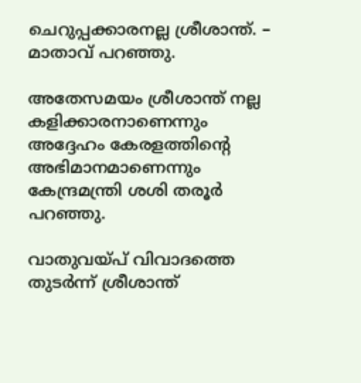ചെറുപ്പക്കാരനല്ല ശ്രീശാന്ത്. – മാതാവ് പറഞ്ഞു.

അതേസമയം ശ്രീശാന്ത് നല്ല കളിക്കാരനാണെന്നും അദ്ദേഹം കേരളത്തിന്റെ അഭിമാനമാണെന്നും കേന്ദ്രമന്ത്രി ശശി തരൂര്‍ പറഞ്ഞു.

വാതുവയ്പ് വിവാദത്തെ തുടര്‍ന്ന് ശ്രീശാന്ത്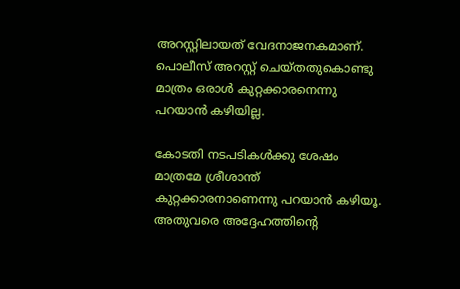അറസ്റ്റിലായത് വേദനാജനകമാണ്. പൊലീസ് അറസ്റ്റ് ചെയ്തതുകൊണ്ടു മാത്രം ഒരാള്‍ കുറ്റക്കാരനെന്നു പറയാന്‍ കഴിയില്ല.

കോടതി നടപടികള്‍ക്കു ശേഷം മാത്രമേ ശ്രീശാന്ത് കുറ്റക്കാരനാണെന്നു പറയാന്‍ കഴിയൂ. അതുവരെ അദ്ദേഹത്തിന്റെ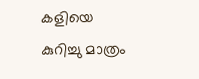കളിയെ കുറിച്ചു മാത്രം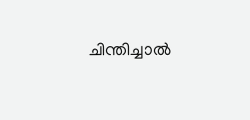ചിന്തിച്ചാല്‍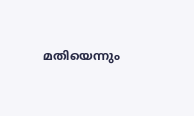മതിയെന്നും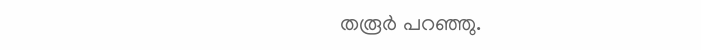തരൂര്‍ പറഞ്ഞു.